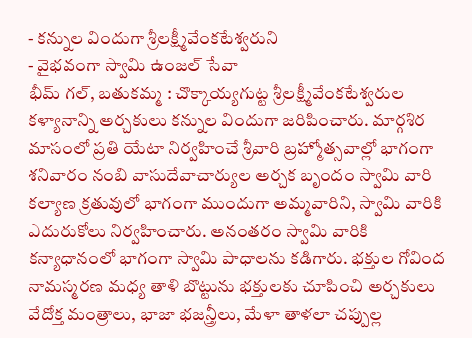- కన్నుల విందుగా శ్రీలక్ష్మీవేంకటేశ్వరుని
- వైభవంగా స్వామి ఉంజల్ సేవా
భీమ్ గల్, బతుకమ్మ : చొక్కాయ్యగుట్ట శ్రీలక్ష్మీవేంకటేశ్వరుల కళ్యానాన్ని అర్చకులు కన్నుల విందుగా జరిపించారు. మార్గశిర మాసంలో ప్రతి యేటా నిర్వహించే శ్రీవారి బ్రహ్మోత్సవాల్లో భాగంగా శనివారం నంబి వాసుదేవాచార్యుల అర్చక బృందం స్వామి వారి కల్యాణ క్రతువులో భాగంగా ముందుగా అమ్మవారిని, స్వామి వారికి ఎదురుకోలు నిర్వహించారు. అనంతరం స్వామి వారికి కన్యాధానంలో భాగంగా స్వామి పాధాలను కడిగారు. భక్తుల గోవింద నామస్మరణ మధ్య తాళి బొట్టును భక్తులకు చూపించి అర్చకులు వేదోక్త మంత్రాలు, భాజా భజన్త్రీలు, మేళా తాళలా చప్పుల్ల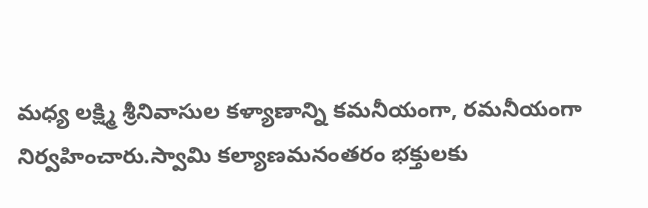మధ్య లక్ష్మి శ్రీనివాసుల కళ్యాణాన్ని కమనీయంగా, రమనీయంగా నిర్వహించారు.స్వామి కల్యాణమనంతరం భక్తులకు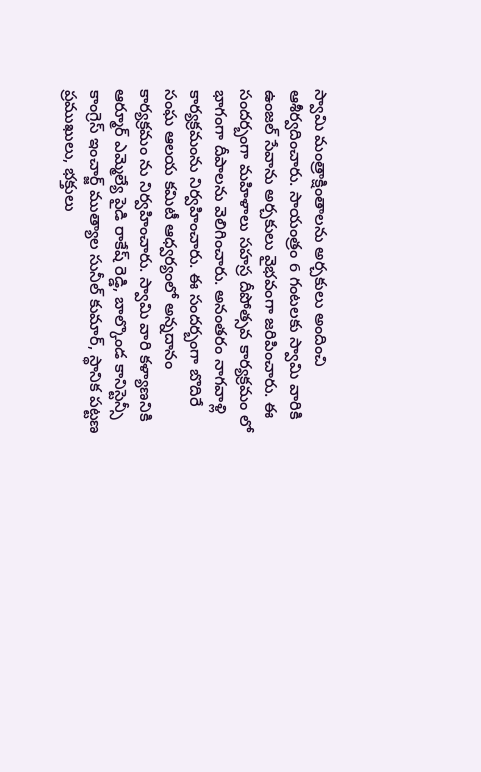స్వామి మంత్రాక్షింతాలను అర్చకులు అందించి ఆశీర్వదించారు. సాయంత్రం 6 గంటలకు స్వామి వారికి ఉంజల్ సేవాను అర్చకులు వైభవంగా జరిపించారు. ఈ సందర్బంగా మహిళాలు సహస్ర దీపోత్సవ కార్యక్రమం లో భాగంగా దీపాలను వెలిగించారు. అనంతరం నాగవాళ్లి కార్యక్రమంను నిర్వహించారు. ఈ సందర్బంగా బొదిరే సంఘ ఆలయ కమిటీ ఆధ్వర్యంలో అన్నదానం కార్యక్రమం ను నిర్వహించారు. స్వామి వారి కళ్యాణనికి ఆర్మూర్ ఎమ్మెల్యే పైడి రాకేష్ రెడ్డి, బాల్కొండ కానిస్టెన్సీ కాంగ్రెస్ ఇంచార్జ్ ముత్యాల సునీల్ కుమార్, స్థానిక పట్టణ ప్రముఖులు, భక్తులు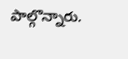పాల్గొన్నారు.